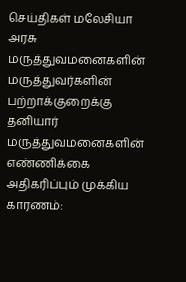செய்திகள் மலேசியா
அரசு மருத்துவமனைகளின் மருத்துவர்களின் பற்றாக்குறைக்கு தனியார் மருத்துவமனைகளின் எண்ணிக்கை அதிகரிப்பும் முக்கிய காரணம்: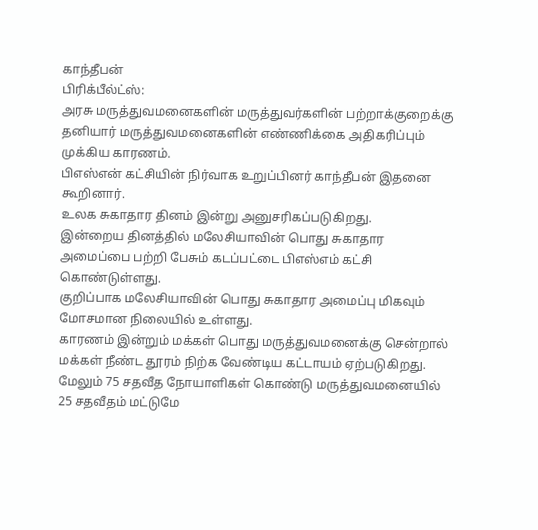காந்தீபன்
பிரிக்பீல்ட்ஸ்:
அரசு மருத்துவமனைகளின் மருத்துவர்களின் பற்றாக்குறைக்கு
தனியார் மருத்துவமனைகளின் எண்ணிக்கை அதிகரிப்பும் முக்கிய காரணம்.
பிஎஸ்என் கட்சியின் நிர்வாக உறுப்பினர் காந்தீபன் இதனை கூறினார்.
உலக சுகாதார தினம் இன்று அனுசரிகப்படுகிறது.
இன்றைய தினத்தில் மலேசியாவின் பொது சுகாதார அமைப்பை பற்றி பேசும் கடப்பட்டை பிஎஸ்எம் கட்சி கொண்டுள்ளது.
குறிப்பாக மலேசியாவின் பொது சுகாதார அமைப்பு மிகவும் மோசமான நிலையில் உள்ளது.
காரணம் இன்றும் மக்கள் பொது மருத்துவமனைக்கு சென்றால் மக்கள் நீண்ட தூரம் நிற்க வேண்டிய கட்டாயம் ஏற்படுகிறது.
மேலும் 75 சதவீத நோயாளிகள் கொண்டு மருத்துவமனையில் 25 சதவீதம் மட்டுமே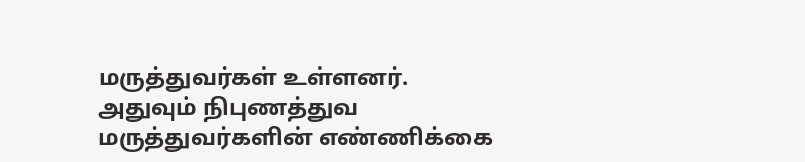மருத்துவர்கள் உள்ளனர்.
அதுவும் நிபுணத்துவ மருத்துவர்களின் எண்ணிக்கை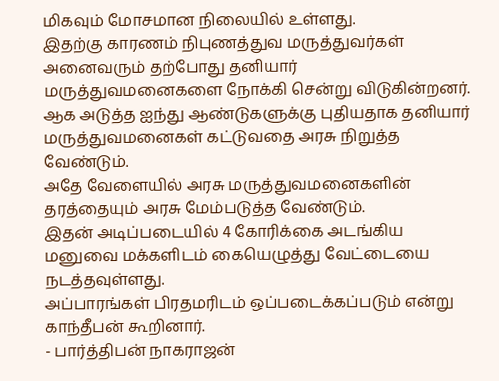மிகவும் மோசமான நிலையில் உள்ளது.
இதற்கு காரணம் நிபுணத்துவ மருத்துவர்கள் அனைவரும் தற்போது தனியார் மருத்துவமனைகளை நோக்கி சென்று விடுகின்றனர்.
ஆக அடுத்த ஐந்து ஆண்டுகளுக்கு புதியதாக தனியார் மருத்துவமனைகள் கட்டுவதை அரசு நிறுத்த வேண்டும்.
அதே வேளையில் அரசு மருத்துவமனைகளின் தரத்தையும் அரசு மேம்படுத்த வேண்டும்.
இதன் அடிப்படையில் 4 கோரிக்கை அடங்கிய மனுவை மக்களிடம் கையெழுத்து வேட்டையை நடத்தவுள்ளது.
அப்பாரங்கள் பிரதமரிடம் ஒப்படைக்கப்படும் என்று காந்தீபன் கூறினார்.
- பார்த்திபன் நாகராஜன்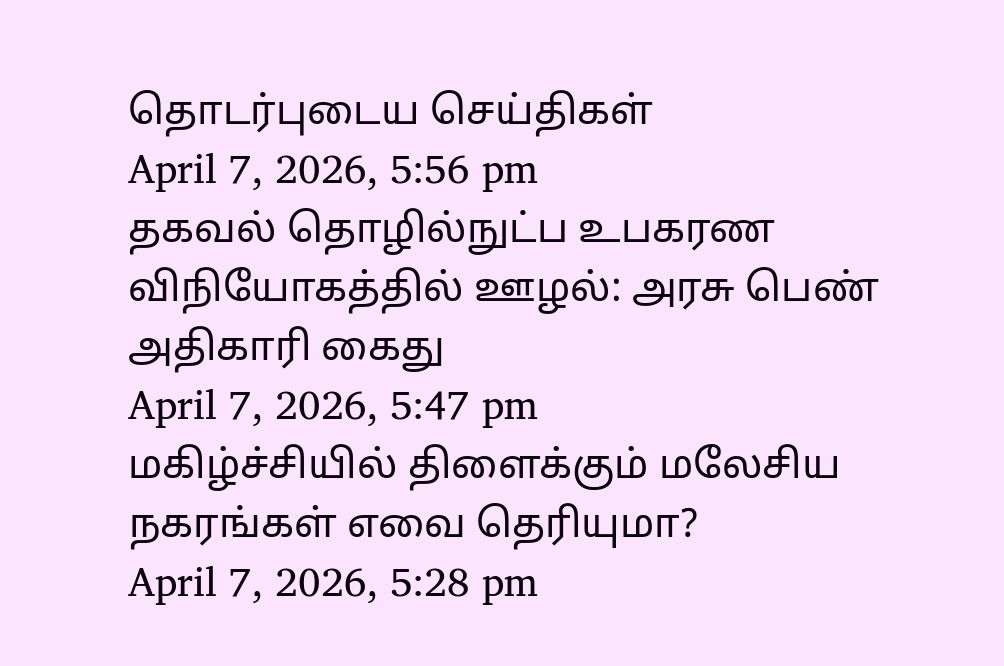தொடர்புடைய செய்திகள்
April 7, 2026, 5:56 pm
தகவல் தொழில்நுட்ப உபகரண விநியோகத்தில் ஊழல்: அரசு பெண் அதிகாரி கைது
April 7, 2026, 5:47 pm
மகிழ்ச்சியில் திளைக்கும் மலேசிய நகரங்கள் எவை தெரியுமா?
April 7, 2026, 5:28 pm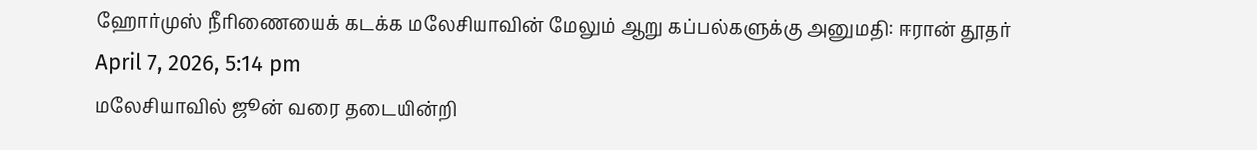ஹோர்முஸ் நீரிணையைக் கடக்க மலேசியாவின் மேலும் ஆறு கப்பல்களுக்கு அனுமதி: ஈரான் தூதர்
April 7, 2026, 5:14 pm
மலேசியாவில் ஜூன் வரை தடையின்றி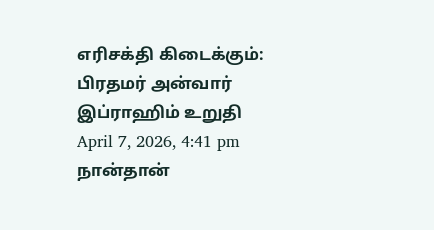எரிசக்தி கிடைக்கும்: பிரதமர் அன்வார் இப்ராஹிம் உறுதி
April 7, 2026, 4:41 pm
நான்தான்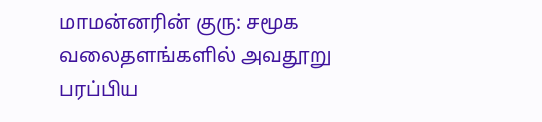மாமன்னரின் குரு: சமூக வலைதளங்களில் அவதூறு பரப்பிய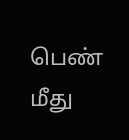பெண் மீது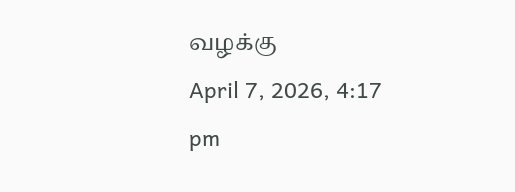வழக்கு
April 7, 2026, 4:17 pm